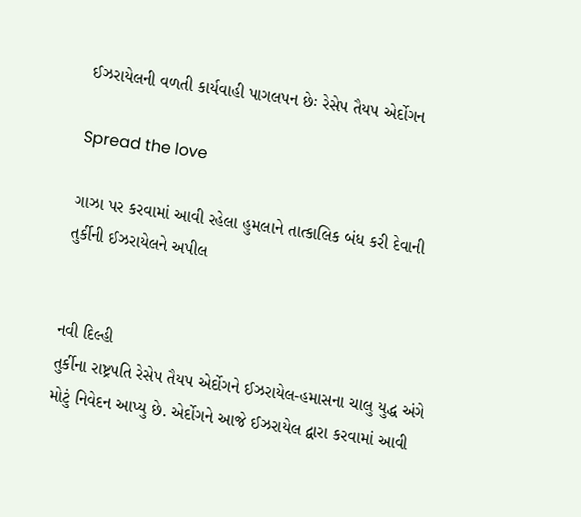ઈઝરાયેલની વળતી કાર્યવાહી પાગલપન છેઃ રેસેપ તૈયપ એર્દોગન

Spread the love

ગાઝા પર કરવામાં આવી રહેલા હુમલાને તાત્કાલિક બંધ કરી દેવાની તુર્કીની ઈઝરાયેલને અપીલ


નવી દિલ્હી
તુર્કીના રાષ્ટ્રપતિ રેસેપ તૈયપ એર્દોગને ઈઝરાયેલ-હમાસના ચાલુ યુદ્ધ અંગે મોટું નિવેદન આપ્યુ છે. એર્દોગને આજે ઈઝરાયેલ દ્વારા કરવામાં આવી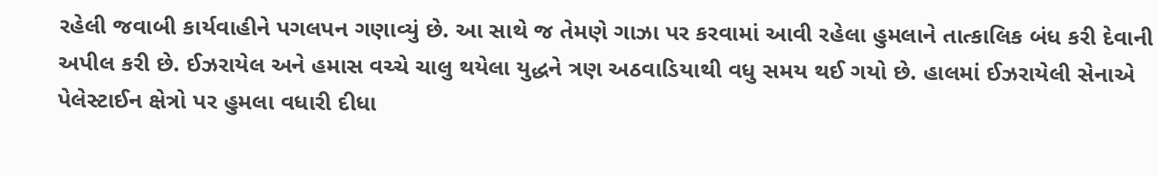રહેલી જવાબી કાર્યવાહીને પગલપન ગણાવ્યું છે. આ સાથે જ તેમણે ગાઝા પર કરવામાં આવી રહેલા હુમલાને તાત્કાલિક બંધ કરી દેવાની અપીલ કરી છે. ઈઝરાયેલ અને હમાસ વચ્ચે ચાલુ થયેલા યુદ્ધને ત્રણ અઠવાડિયાથી વધુ સમય થઈ ગયો છે. હાલમાં ઈઝરાયેલી સેનાએ પેલેસ્ટાઈન ક્ષેત્રો પર હુમલા વધારી દીધા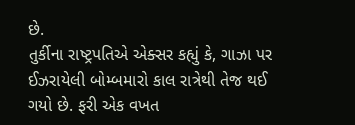છે.
તુર્કીના રાષ્ટ્રપતિએ એક્સર કહ્યું કે, ગાઝા પર ઈઝરાયેલી બોમ્બમારો કાલ રાત્રેથી તેજ થઈ ગયો છે. ફરી એક વખત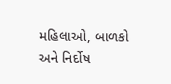મહિલાઓ, બાળકો અને નિર્દોષ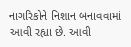નાગરિકોને નિશાન બનાવવામાં આવી રહ્યા છે. આવી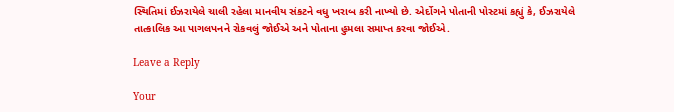સ્થિતિમાં ઈઝરાયેલે ચાલી રહેલા માનવીય સંકટને વધુ ખરાબ કરી નાખ્યો છે. એર્દોગને પોતાની પોસ્ટમાં કહ્યું કે, ઈઝરાયેલે તાત્કાલિક આ પાગલપનને રોકવલું જોઈએ અને પોતાના હુમલા સમાપ્ત કરવા જોઈએ.

Leave a Reply

Your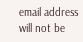email address will not be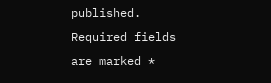published. Required fields are marked *